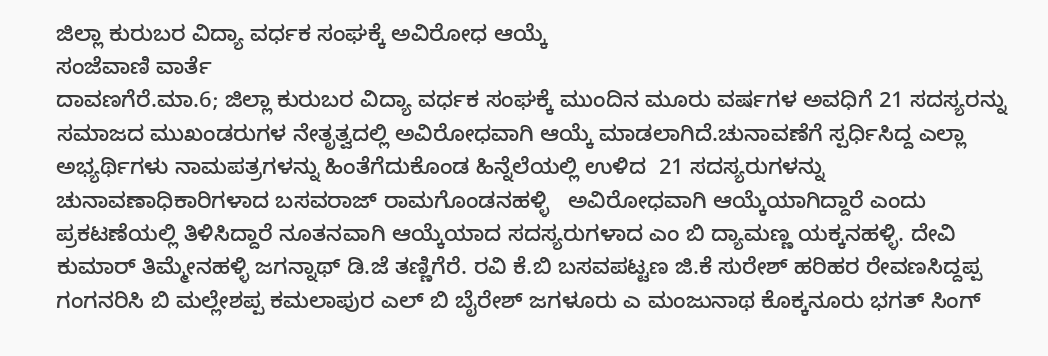ಜಿಲ್ಲಾ ಕುರುಬರ ವಿದ್ಯಾ ವರ್ಧಕ ಸಂಘಕ್ಕೆ ಅವಿರೋಧ ಆಯ್ಕೆ
ಸಂಜೆವಾಣಿ ವಾರ್ತೆ
ದಾವಣಗೆರೆ.ಮಾ.6; ಜಿಲ್ಲಾ ಕುರುಬರ ವಿದ್ಯಾ ವರ್ಧಕ ಸಂಘಕ್ಕೆ ಮುಂದಿನ ಮೂರು ವರ್ಷಗಳ ಅವಧಿಗೆ 21 ಸದಸ್ಯರನ್ನು ಸಮಾಜದ ಮುಖಂಡರುಗಳ ನೇತೃತ್ವದಲ್ಲಿ ಅವಿರೋಧವಾಗಿ ಆಯ್ಕೆ ಮಾಡಲಾಗಿದೆ.ಚುನಾವಣೆಗೆ ಸ್ಪರ್ಧಿಸಿದ್ದ ಎಲ್ಲಾ ಅಭ್ಯರ್ಥಿಗಳು ನಾಮಪತ್ರಗಳನ್ನು ಹಿಂತೆಗೆದುಕೊಂಡ ಹಿನ್ನೆಲೆಯಲ್ಲಿ ಉಳಿದ  21 ಸದಸ್ಯರುಗಳನ್ನು  ಚುನಾವಣಾಧಿಕಾರಿಗಳಾದ ಬಸವರಾಜ್ ರಾಮಗೊಂಡನಹಳ್ಳಿ   ಅವಿರೋಧವಾಗಿ ಆಯ್ಕೆಯಾಗಿದ್ದಾರೆ ಎಂದು ಪ್ರಕಟಣೆಯಲ್ಲಿ ತಿಳಿಸಿದ್ದಾರೆ ನೂತನವಾಗಿ ಆಯ್ಕೆಯಾದ ಸದಸ್ಯರುಗಳಾದ ಎಂ ಬಿ ದ್ಯಾಮಣ್ಣ ಯಕ್ಕನಹಳ್ಳಿ. ದೇವಿ ಕುಮಾರ್ ತಿಮ್ಮೇನಹಳ್ಳಿ ಜಗನ್ನಾಥ್ ಡಿ.ಜೆ ತಣ್ಣಿಗೆರೆ. ರವಿ ಕೆ.ಬಿ ಬಸವಪಟ್ಟಣ ಜಿ.ಕೆ ಸುರೇಶ್ ಹರಿಹರ ರೇವಣಸಿದ್ದಪ್ಪ ಗಂಗನರಿಸಿ ಬಿ ಮಲ್ಲೇಶಪ್ಪ ಕಮಲಾಪುರ ಎಲ್ ಬಿ ಬೈರೇಶ್ ಜಗಳೂರು ಎ ಮಂಜುನಾಥ ಕೊಕ್ಕನೂರು ಭಗತ್ ಸಿಂಗ್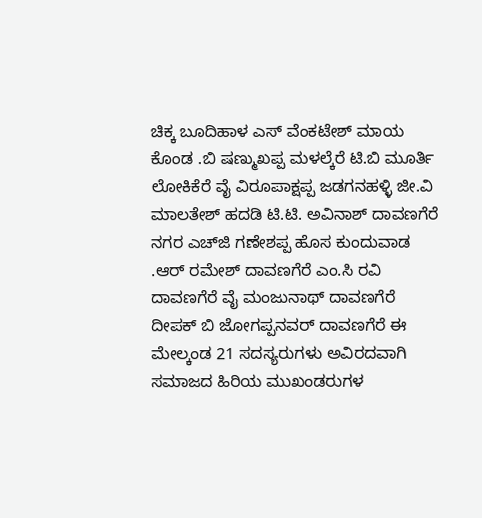ಚಿಕ್ಕ ಬೂದಿಹಾಳ ಎಸ್ ವೆಂಕಟೇಶ್ ಮಾಯ ಕೊಂಡ .ಬಿ ಷಣ್ಮುಖಪ್ಪ ಮಳಲ್ಕೆರೆ ಟಿ.ಬಿ ಮೂರ್ತಿ ಲೋಕಿಕೆರೆ ವೈ ವಿರೂಪಾಕ್ಷಪ್ಪ ಜಡಗನಹಳ್ಳಿ ಜೀ.ವಿ ಮಾಲತೇಶ್ ಹದಡಿ ಟಿ.ಟಿ. ಅವಿನಾಶ್ ದಾವಣಗೆರೆ ನಗರ ಎಚ್‌ಜಿ ಗಣೇಶಪ್ಪ ಹೊಸ ಕುಂದುವಾಡ .ಆರ್ ರಮೇಶ್ ದಾವಣಗೆರೆ ಎಂ.ಸಿ ರವಿ ದಾವಣಗೆರೆ ವೈ ಮಂಜುನಾಥ್ ದಾವಣಗೆರೆ ದೀಪಕ್ ಬಿ ಜೋಗಪ್ಪನವರ್ ದಾವಣಗೆರೆ ಈ ಮೇಲ್ಕಂಡ 21 ಸದಸ್ಯರುಗಳು ಅವಿರದವಾಗಿ ಸಮಾಜದ ಹಿರಿಯ ಮುಖಂಡರುಗಳ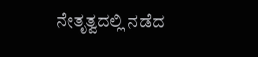ನೇತೃತ್ವದಲ್ಲಿ ನಡೆದ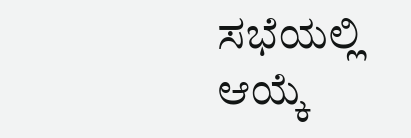ಸಭೆಯಲ್ಲಿ ಆಯ್ಕೆ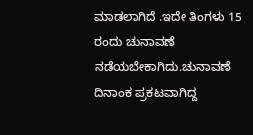ಮಾಡಲಾಗಿದೆ .ಇದೇ ತಿಂಗಳು 15 ರಂದು ಚುನಾವಣೆ ನಡೆಯಬೇಕಾಗಿದು.ಚುನಾವಣೆ ದಿನಾಂಕ ಪ್ರಕಟವಾಗಿದ್ದ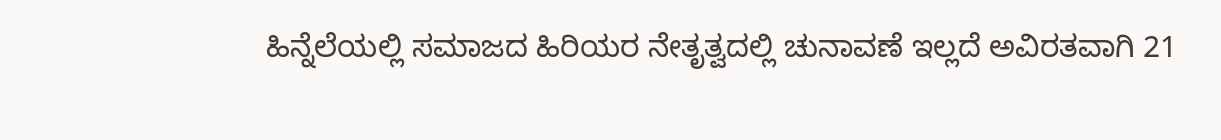ಹಿನ್ನೆಲೆಯಲ್ಲಿ ಸಮಾಜದ ಹಿರಿಯರ ನೇತೃತ್ವದಲ್ಲಿ ಚುನಾವಣೆ ಇಲ್ಲದೆ ಅವಿರತವಾಗಿ 21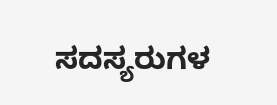ಸದಸ್ಯರುಗಳ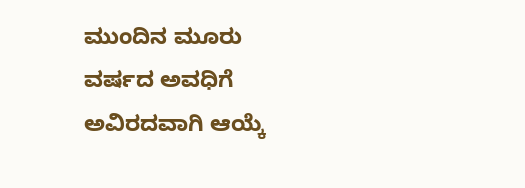ಮುಂದಿನ ಮೂರು ವರ್ಷದ ಅವಧಿಗೆ ಅವಿರದವಾಗಿ ಆಯ್ಕೆ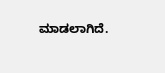ಮಾಡಲಾಗಿದೆ.